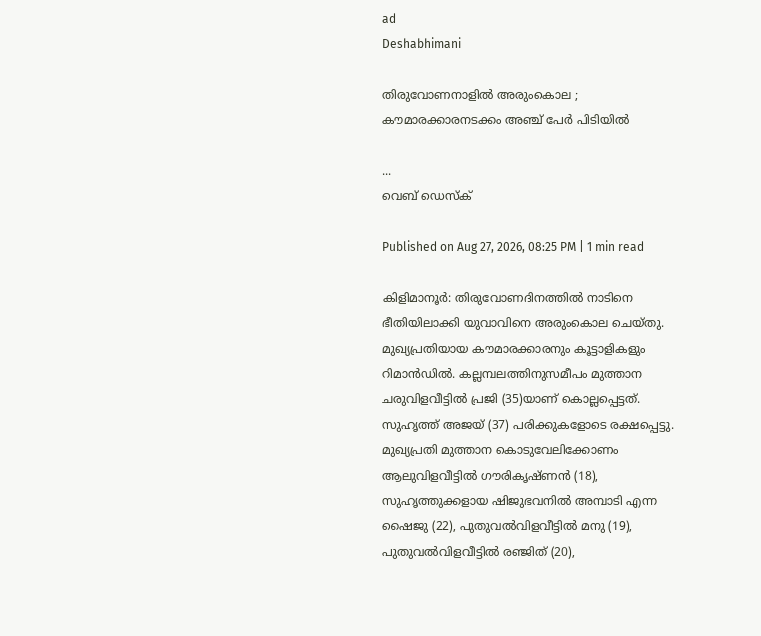ad
Deshabhimani

തിരുവോണനാളില്‍ അരുംകൊല ; കൗമാരക്കാരനടക്കം അഞ്ച് പേര്‍ പിടിയില്‍

...
വെബ് ഡെസ്ക്

Published on Aug 27, 2026, 08:25 PM | 1 min read

കിളിമാനൂര്‍: തിരുവോണദിനത്തിൽ നാടിനെ ഭീതിയിലാക്കി യുവാവിനെ അരുംകൊല ചെയ്തു. മുഖ്യപ്രതിയായ കൗമാരക്കാരനും കൂട്ടാളികളും റിമാൻഡില്‍. കല്ലമ്പലത്തിനുസമീപം മുത്താന ചരുവിളവീട്ടിൽ പ്രജി (35)യാണ് കൊല്ലപ്പെട്ടത്‌. സുഹൃത്ത് അജയ് (37) പരിക്കുകളോടെ രക്ഷപ്പെട്ടു. മുഖ്യപ്രതി മുത്താന കൊടുവേലിക്കോണം ആലുവിളവീട്ടില്‍ ഗൗരികൃഷ്ണന്‍ (18), സുഹൃത്തുക്കളായ ഷിജുഭവനില്‍ അമ്പാടി എന്ന ഷൈജു (22), പുതുവല്‍വിളവീട്ടില്‍ മനു (19), പുതുവല്‍വിളവീട്ടില്‍ രഞ്ജിത് (20),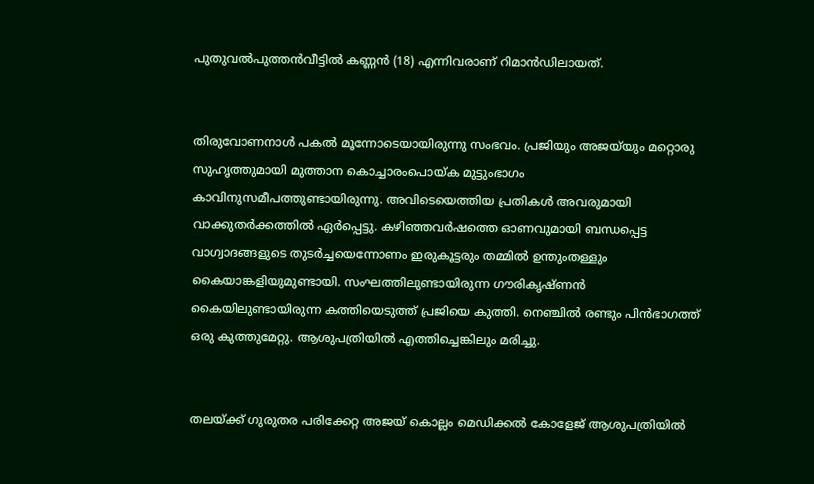പുതുവല്‍പുത്തന്‍വീട്ടില്‍ കണ്ണന്‍ (18) എന്നിവരാണ് റിമാൻഡിലായത്.


തിരുവോണനാൾ പകൽ മൂന്നോടെയായിരുന്നു സംഭവം. പ്രജിയും അജയ്‌യും മറ്റൊരു സുഹൃത്തുമായി മുത്താന കൊച്ചാരംപൊയ്ക മുട്ടുംഭാഗം കാവിനുസമീപത്തുണ്ടായിരുന്നു. അവിടെയെത്തിയ പ്രതികള്‍ അവരുമായി വാക്കുതര്‍ക്കത്തില്‍ ഏര്‍പ്പെട്ടു. കഴിഞ്ഞവര്‍ഷത്തെ ഓണവുമായി ബന്ധപ്പെട്ട വാഗ്വാദങ്ങളുടെ തുടര്‍ച്ചയെന്നോണം ഇരുകൂട്ടരും തമ്മില്‍ ഉന്തുംതള്ളും കൈയാങ്കളിയുമുണ്ടായി. സംഘത്തിലുണ്ടായിരുന്ന ഗൗരികൃഷ്ണൻ കൈയിലുണ്ടായിരുന്ന കത്തിയെടുത്ത് പ്രജിയെ കുത്തി. നെഞ്ചിൽ രണ്ടും പിൻഭാഗത്ത് ഒരു കുത്തുമേറ്റു. ആശുപത്രിയിൽ എത്തിച്ചെങ്കിലും മരിച്ചു.


തലയ്ക്ക്‌ ഗുരുതര പരിക്കേറ്റ അജയ്‌ കൊല്ലം മെഡിക്കൽ കോളേജ്‌ ആശുപത്രിയിൽ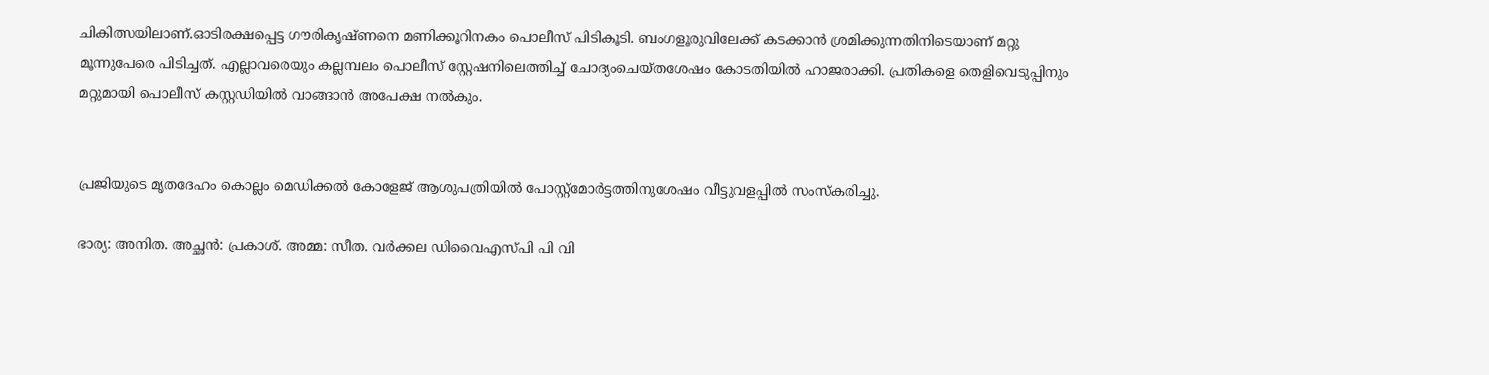ചികിത്സയിലാണ്‌.ഓടിരക്ഷപ്പെട്ട ഗൗരികൃഷ്ണനെ മണിക്കൂറിനകം പൊലീസ് പിടികൂടി. ബംഗളൂരുവിലേക്ക് കടക്കാൻ ശ്രമിക്കുന്നതിനിടെയാണ് മറ്റു മൂന്നുപേരെ പിടിച്ചത്‌. എല്ലാവരെയും കല്ലമ്പലം പൊലീസ് സ്റ്റേഷനിലെത്തിച്ച് ചോദ്യംചെയ്തശേഷം കോടതിയില്‍ ഹാജരാക്കി. പ്രതികളെ തെളിവെടുപ്പിനും മറ്റുമായി പൊലീസ് കസ്റ്റഡിയില്‍ വാങ്ങാന്‍ അപേക്ഷ നൽകും.


പ്രജിയുടെ മൃതദേഹം കൊല്ലം മെഡിക്കൽ കോളേജ് ആശുപത്രിയിൽ പോസ്റ്റ്‌മോർട്ടത്തിനുശേഷം വീട്ടുവളപ്പിൽ സംസ്‌കരിച്ചു.

ഭാര്യ: അനിത. അച്ഛന്‍: പ്രകാശ്. അമ്മ: സീത. വർക്കല ഡിവൈഎസ്‌പി പി വി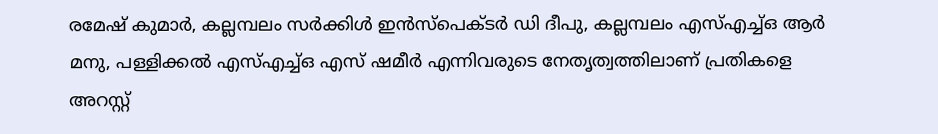രമേഷ് കുമാർ, കല്ലമ്പലം സർക്കിൾ ഇൻസ്പെക്ടർ ഡി ദീപു, കല്ലമ്പലം എസ്എച്ച്ഒ ആര്‍ മനു, പള്ളിക്കല്‍ എസ്എച്ച്ഒ എസ് ഷമീര്‍ എന്നിവരുടെ നേതൃത്വത്തിലാണ്‌ പ്രതികളെ അറസ്റ്റ്‌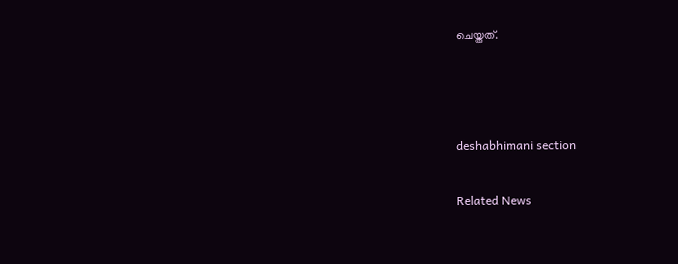ചെയ്തത്‌.



deshabhimani section

Related News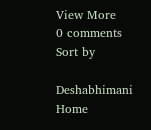View More
0 comments
Sort by

Deshabhimani
Home